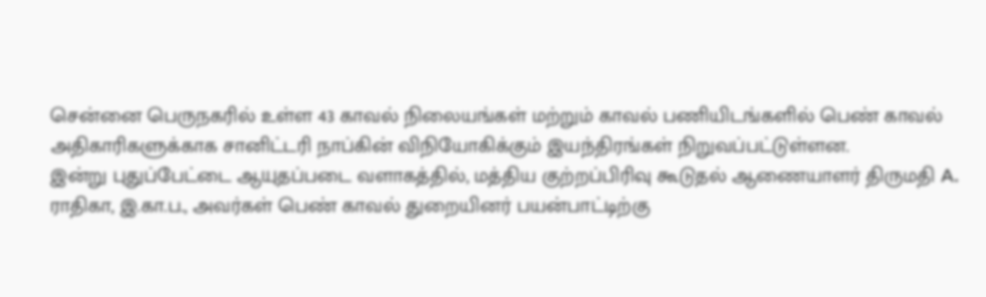சென்னை பெருநகரில் உள்ள 43 காவல் நிலையங்கள் மற்றும் காவல் பணியிடங்களில் பெண் காவல் அதிகாரிகளுக்காக சானிட்டரி நாப்கின் விநியோகிக்கும் இயந்திரங்கள் நிறுவப்பட்டுள்ளன.
இன்று புதுப்பேட்டை ஆயுதப்படை வளாகத்தில், மத்திய குற்றப்பிரிவு கூடுதல் ஆணையாளர் திருமதி A. ராதிகா, இ.கா.ப., அவர்கள் பெண் காவல் துறையினர் பயன்பாட்டிற்கு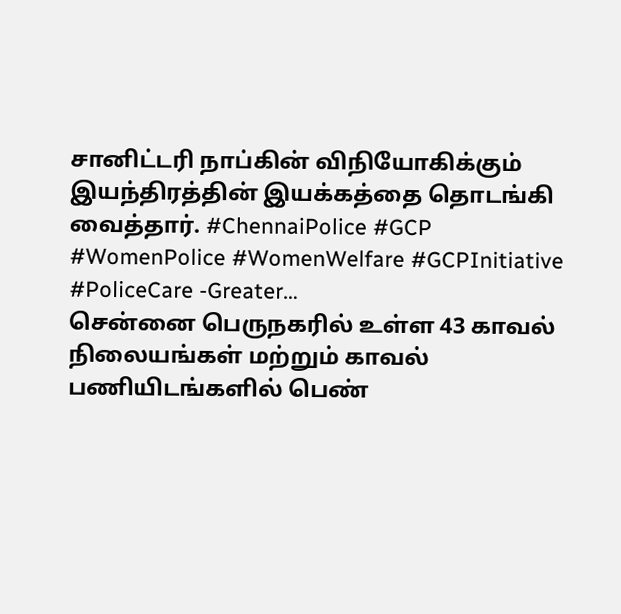சானிட்டரி நாப்கின் விநியோகிக்கும் இயந்திரத்தின் இயக்கத்தை தொடங்கி வைத்தார். #ChennaiPolice #GCP #WomenPolice #WomenWelfare #GCPInitiative #PoliceCare -Greater…
சென்னை பெருநகரில் உள்ள 43 காவல் நிலையங்கள் மற்றும் காவல் பணியிடங்களில் பெண்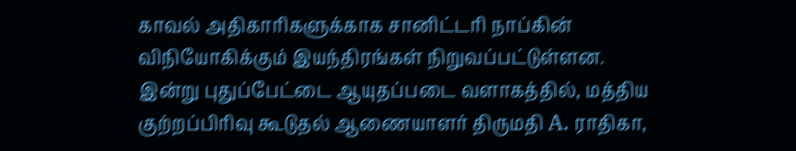காவல் அதிகாரிகளுக்காக சானிட்டரி நாப்கின் விநியோகிக்கும் இயந்திரங்கள் நிறுவப்பட்டுள்ளன.
இன்று புதுப்பேட்டை ஆயுதப்படை வளாகத்தில், மத்திய குற்றப்பிரிவு கூடுதல் ஆணையாளர் திருமதி A. ராதிகா,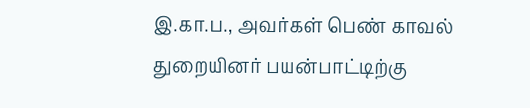இ.கா.ப., அவர்கள் பெண் காவல் துறையினர் பயன்பாட்டிற்கு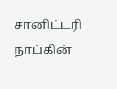சானிட்டரி நாப்கின்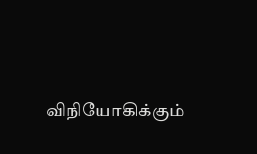விநியோகிக்கும்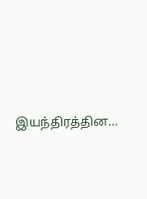இயந்திரத்தின…